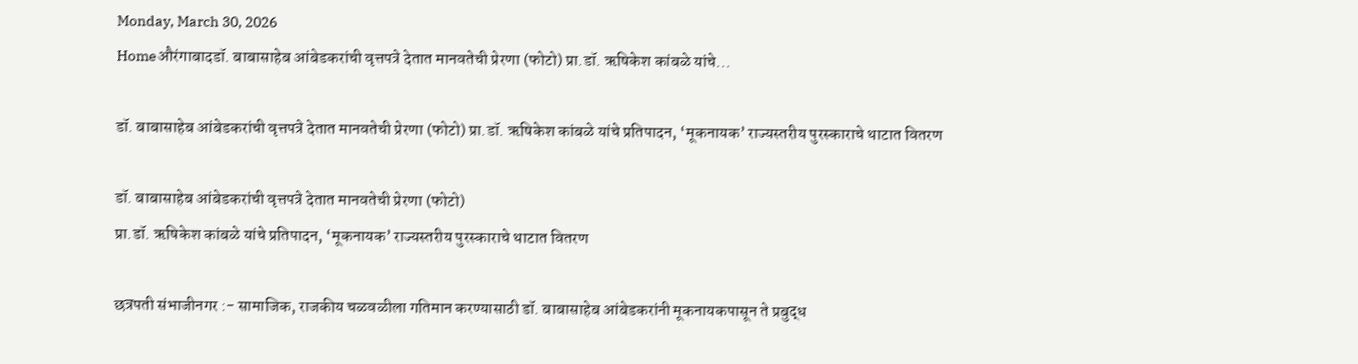Monday, March 30, 2026
Homeऔरंगाबादडॉ. बाबासाहेब आंबेडकरांची वृत्तपत्रे देतात मानवतेची प्रेरणा (फोटो) प्रा.डॉ. ऋषिकेश कांबळे यांचे...

डॉ. बाबासाहेब आंबेडकरांची वृत्तपत्रे देतात मानवतेची प्रेरणा (फोटो) प्रा.डॉ. ऋषिकेश कांबळे यांचे प्रतिपादन, ‘मूकनायक’ राज्यस्तरीय पुरस्काराचे थाटात वितरण

डॉ. बाबासाहेब आंबेडकरांची वृत्तपत्रे देतात मानवतेची प्रेरणा (फोटो)
प्रा.डॉ. ऋषिकेश कांबळे यांचे प्रतिपादन, ‘मूकनायक’ राज्यस्तरीय पुरस्काराचे थाटात वितरण

छत्रपती संभाजीनगर :- सामाजिक, राजकीय चळवळीला गतिमान करण्यासाठी डॉ. बाबासाहेब आंबेडकरांनी मूकनायकपासून ते प्रबुद्ध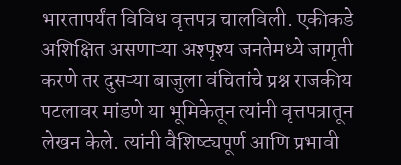भारतापर्यंत विविध वृत्तपत्र चालविली. एकीकडे अशिक्षित असणाऱ्या अश्पृश्य जनतेमध्ये जागृती करणे तर दुसऱ्या बाजुला वंचितांचे प्रश्न राजकीय पटलावर मांडणे या भूमिकेतून त्यांनी वृत्तपत्रातून लेखन केले. त्यांनी वैशिष्ट्यपूर्ण आणि प्रभावी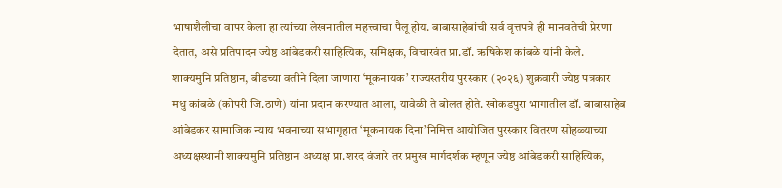भाषाशैलीचा वापर केला हा त्यांच्या लेखनातील महत्त्वाचा पैलू होय. बाबासाहेबांची सर्व वृत्तपत्रे ही मानवतेची प्रेरणा देतात, असे प्रतिपादन ज्येष्ठ आंबेडकरी साहित्यिक, समिक्षक, विचारवंत प्रा.डॉ. ऋषिकेश कांबळे यांनी केले.
शाक्यमुनि प्रतिष्ठान, बीडच्या वतीने दिला जाणारा ‘मूकनायक’ राज्यस्तरीय पुरस्कार (२०२६) शुक्रवारी ज्येष्ठ पत्रकार मधु कांबळे (कोपरी जि.ठाणे) यांना प्रदान करण्यात आला, यावेळी ते बोलत होते. खोकडपुरा भागातील डॉ. बाबासाहेब आंबेडकर सामाजिक न्याय भवनाच्या सभागृहात ‘मूकनायक दिना’निमित्त आयोजित पुरस्कार वितरण सोहळ्याच्या अध्यक्षस्थानी शाक्यमुनि प्रतिष्ठान अध्यक्ष प्रा.शरद वंजारे तर प्रमुख मार्गदर्शक म्हणून ज्येष्ठ आंबेडकरी साहित्यिक,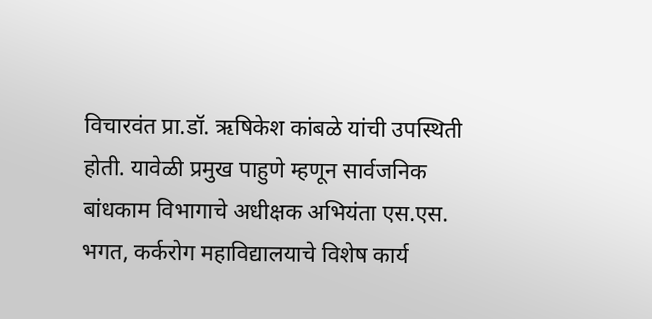विचारवंत प्रा.डॉ. ऋषिकेश कांबळे यांची उपस्थिती होती. यावेळी प्रमुख पाहुणे म्हणून सार्वजनिक बांधकाम विभागाचे अधीक्षक अभियंता एस.एस. भगत, कर्करोग महाविद्यालयाचे विशेष कार्य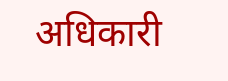अधिकारी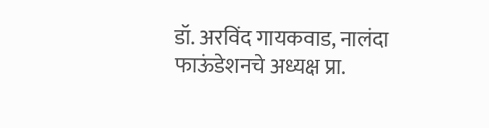डॉ. अरविंद गायकवाड, नालंदा फाऊंडेशनचे अध्यक्ष प्रा.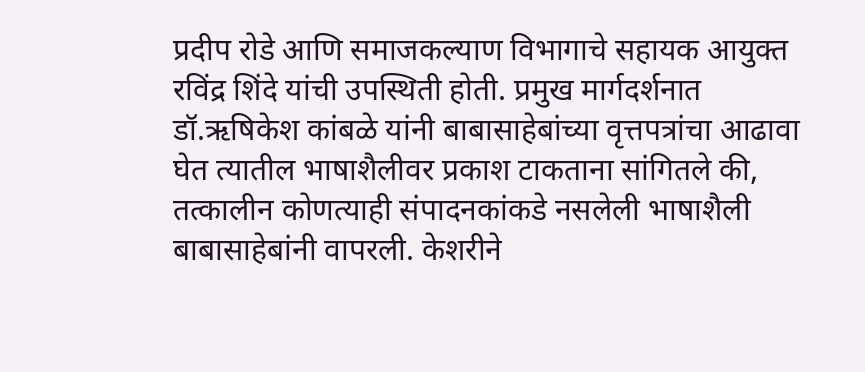प्रदीप रोडे आणि समाजकल्याण विभागाचे सहायक आयुक्त रविंद्र शिंदे यांची उपस्थिती होती. प्रमुख मार्गदर्शनात डॉ.ऋषिकेश कांबळे यांनी बाबासाहेबांच्या वृत्तपत्रांचा आढावा घेत त्यातील भाषाशैलीवर प्रकाश टाकताना सांगितले की, तत्कालीन कोणत्याही संपादनकांकडे नसलेली भाषाशैली बाबासाहेबांनी वापरली. केशरीने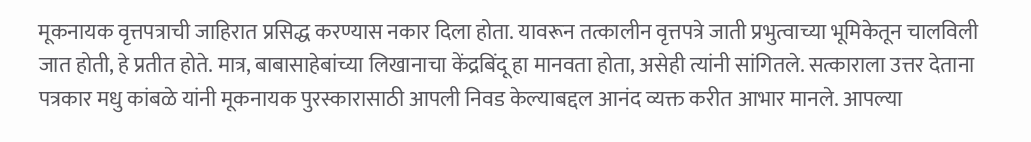मूकनायक वृत्तपत्राची जाहिरात प्रसिद्ध करण्यास नकार दिला होता. यावरून तत्कालीन वृत्तपत्रे जाती प्रभुत्वाच्या भूमिकेतून चालविली जात होती, हे प्रतीत होते. मात्र, बाबासाहेबांच्या लिखानाचा केंद्रबिंदू हा मानवता होता, असेही त्यांनी सांगितले. सत्काराला उत्तर देताना पत्रकार मधु कांबळे यांनी मूकनायक पुरस्कारासाठी आपली निवड केल्याबद्दल आनंद व्यक्त करीत आभार मानले. आपल्या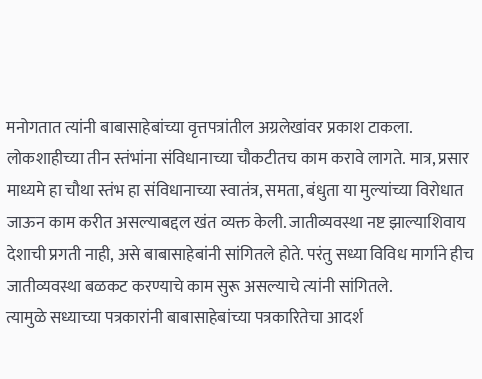मनोगतात त्यांनी बाबासाहेबांच्या वृत्तपत्रांतील अग्रलेखांवर प्रकाश टाकला. लोकशाहीच्या तीन स्तंभांना संविधानाच्या चौकटीतच काम करावे लागते. मात्र, प्रसार माध्यमे हा चौथा स्तंभ हा संविधानाच्या स्वातंत्र, समता, बंधुता या मुल्यांच्या विरोधात जाऊन काम करीत असल्याबद्दल खंत व्यक्त केली. जातीव्यवस्था नष्ट झाल्याशिवाय देशाची प्रगती नाही, असे बाबासाहेबांनी सांगितले होते. परंतु सध्या विविध मार्गाने हीच जातीव्यवस्था बळकट करण्याचे काम सुरू असल्याचे त्यांनी सांगितले.
त्यामुळे सध्याच्या पत्रकारांनी बाबासाहेबांच्या पत्रकारितेचा आदर्श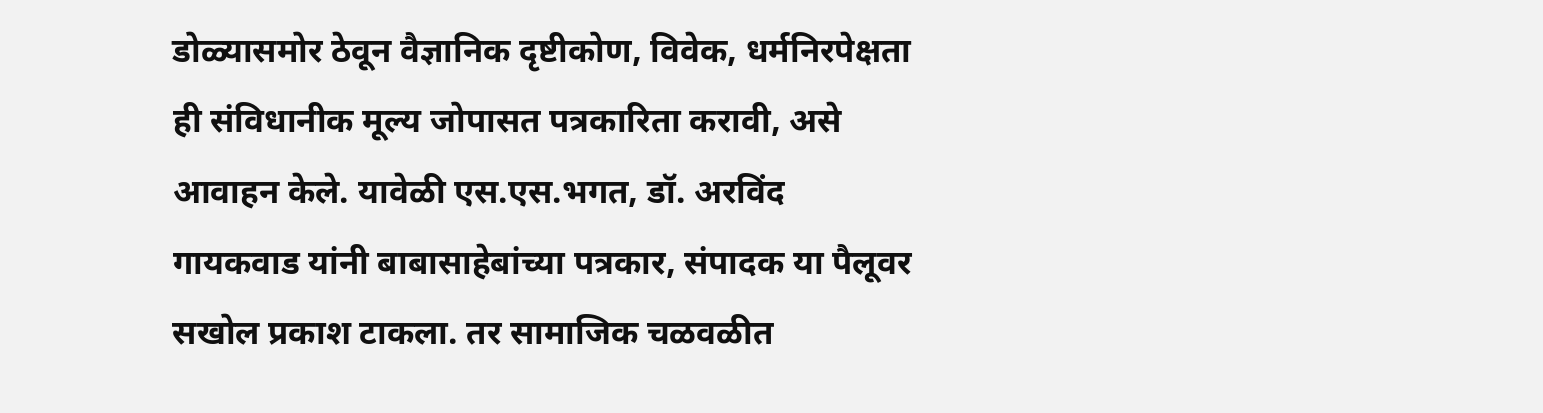डोळ्यासमोर ठेवून वैज्ञानिक दृष्टीकोण, विवेक, धर्मनिरपेक्षता ही संविधानीक मूल्य जोपासत पत्रकारिता करावी, असे आवाहन केले. यावेळी एस.एस.भगत, डॉ. अरविंद गायकवाड यांनी बाबासाहेबांच्या पत्रकार, संपादक या पैलूवर सखोल प्रकाश टाकला. तर सामाजिक चळवळीत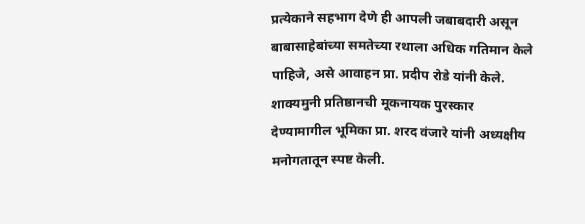प्रत्येकाने सहभाग देणे ही आपली जबाबदारी असून बाबासाहेबांच्या समतेच्या रथाला अधिक गतिमान केले पाहिजे, असे आवाहन प्रा. प्रदीप रोडे यांनी केले. शाक्यमुनी प्रतिष्ठानची मूकनायक पुरस्कार देण्यामागील भूमिका प्रा. शरद वंजारे यांनी अध्यक्षीय मनोगतातून स्पष्ट केली.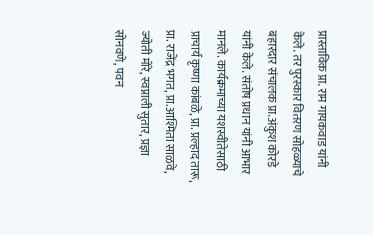प्रास्ताविक प्रा. राम गायकवाड यांनी केले. तर पुरस्कार वितरण सोहळ्याचे बहारदार संचालक प्रा.अंकुश कोरडे यांनी केले. संतोष प्रधान यांनी आभार मानले. कार्यक्रमाच्या यशस्वीतेसाठी प्राचार्य कृष्णा कांबळे, प्रा. प्रल्हाद तारू, प्रा. राजेंद्र भगत, प्रा.आश्मिता साळवे, ज्योती मोरे, स्वप्नाली सुतार, प्रज्ञा सोनवणे, पवन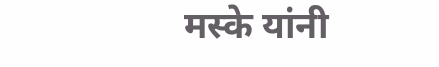मस्के यांनी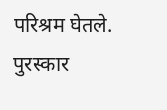परिश्रम घेतले. पुरस्कार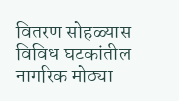वितरण सोहळ्यास विविध घटकांतील नागरिक मोठ्या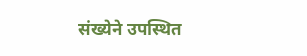संख्येने उपस्थित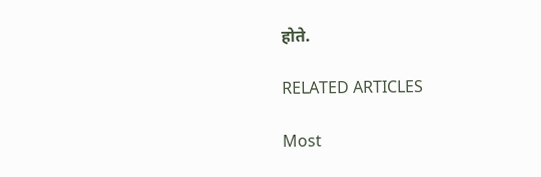होते.

RELATED ARTICLES

Most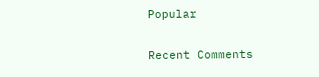Popular

Recent Comments